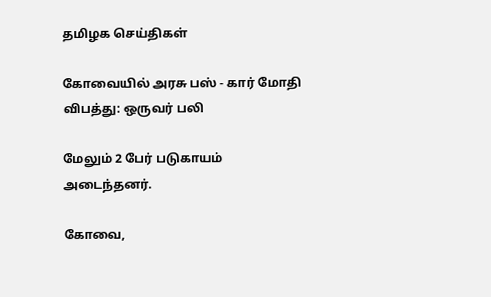தமிழக செய்திகள்

கோவையில் அரசு பஸ் - கார் மோதி விபத்து: ஒருவர் பலி

மேலும் 2 பேர் படுகாயம் அடைந்தனர்.

கோவை,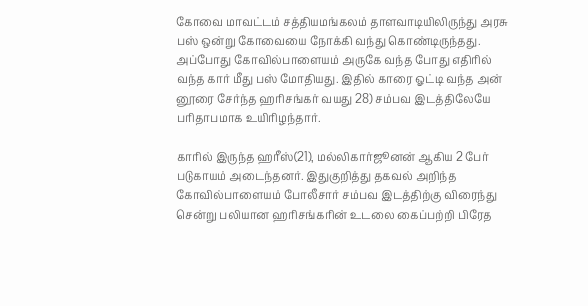கோவை மாவட்டம் சத்தியமங்கலம் தாளவாடியிலிருந்து அரசு பஸ் ஒன்று கோவையை நோக்கி வந்து கொண்டிருந்தது. அப்போது கோவில்பாளையம் அருகே வந்த போது எதிரில் வந்த கார் மீது பஸ் மோதியது. இதில் காரை ஓட்டி வந்த அன் னூரை சேர்ந்த ஹரிசங்கர் வயது 28) சம்பவ இடத்திலேயே பரிதாபமாக உயிரிழந்தார்.

காரில் இருந்த ஹரீஸ்(21), மல்லிகார்ஜூனன் ஆகிய 2 பேர் படுகாயம் அடைந்தனர். இதுகுறித்து தகவல் அறிந்த கோவில்பாளையம் போலீசார் சம்பவ இடத்திற்கு விரைந்து சென்று பலியான ஹரிசங்கரின் உடலை கைப்பற்றி பிரேத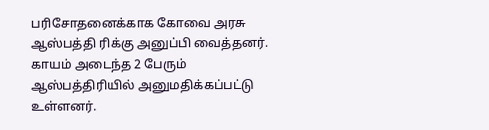பரிசோதனைக்காக கோவை அரசு ஆஸ்பத்தி ரிக்கு அனுப்பி வைத்தனர். காயம் அடைந்த 2 பேரும் ஆஸ்பத்திரியில் அனுமதிக்கப்பட்டு உள்ளனர்.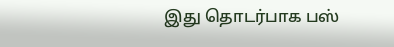இது தொடர்பாக பஸ்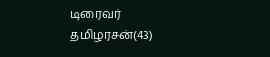டிரைவர் தமிழரசன்(43)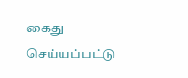கைது செய்யப்பட்டு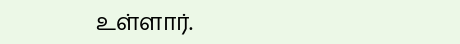உள்ளார்.